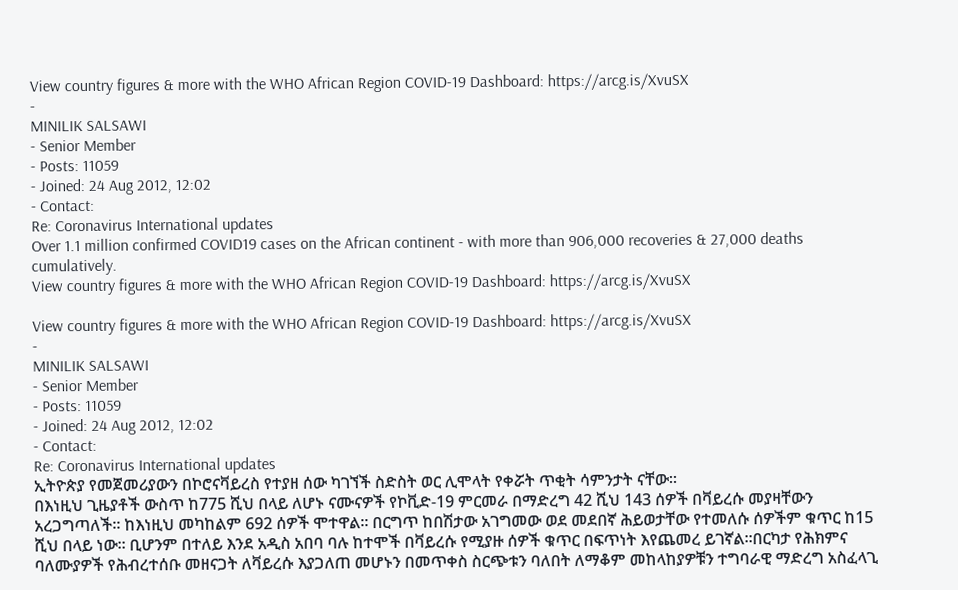View country figures & more with the WHO African Region COVID-19 Dashboard: https://arcg.is/XvuSX
-
MINILIK SALSAWI
- Senior Member
- Posts: 11059
- Joined: 24 Aug 2012, 12:02
- Contact:
Re: Coronavirus International updates
Over 1.1 million confirmed COVID19 cases on the African continent - with more than 906,000 recoveries & 27,000 deaths cumulatively.
View country figures & more with the WHO African Region COVID-19 Dashboard: https://arcg.is/XvuSX

View country figures & more with the WHO African Region COVID-19 Dashboard: https://arcg.is/XvuSX
-
MINILIK SALSAWI
- Senior Member
- Posts: 11059
- Joined: 24 Aug 2012, 12:02
- Contact:
Re: Coronavirus International updates
ኢትዮጵያ የመጀመሪያውን በኮሮናቫይረስ የተያዘ ሰው ካገኘች ስድስት ወር ሊሞላት የቀሯት ጥቂት ሳምንታት ናቸው።
በእነዚህ ጊዜያቶች ውስጥ ከ775 ሺህ በላይ ለሆኑ ናሙናዎች የኮቪድ-19 ምርመራ በማድረግ 42 ሺህ 143 ሰዎች በቫይረሱ መያዛቸውን አረጋግጣለች። ከእነዚህ መካከልም 692 ሰዎች ሞተዋል። በርግጥ ከበሽታው አገግመው ወደ መደበኛ ሕይወታቸው የተመለሱ ሰዎችም ቁጥር ከ15 ሺህ በላይ ነው። ቢሆንም በተለይ እንደ አዲስ አበባ ባሉ ከተሞች በቫይረሱ የሚያዙ ሰዎች ቁጥር በፍጥነት እየጨመረ ይገኛል።በርካታ የሕክምና ባለሙያዎች የሕብረተሰቡ መዘናጋት ለቫይረሱ እያጋለጠ መሆኑን በመጥቀስ ስርጭቱን ባለበት ለማቆም መከላከያዎቹን ተግባራዊ ማድረግ አስፈላጊ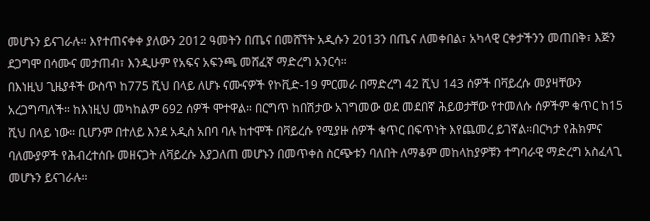መሆኑን ይናገራሉ። እየተጠናቀቀ ያለውን 2012 ዓመትን በጤና በመሸኘት አዲሱን 2013ን በጤና ለመቀበል፣ አካላዊ ርቀታችንን መጠበቅ፣ እጅን ደጋግሞ በሳሙና መታጠብ፣ እንዲሁም የአፍና አፍንጫ መሸፈኛ ማድረግ አንርሳ።
በእነዚህ ጊዜያቶች ውስጥ ከ775 ሺህ በላይ ለሆኑ ናሙናዎች የኮቪድ-19 ምርመራ በማድረግ 42 ሺህ 143 ሰዎች በቫይረሱ መያዛቸውን አረጋግጣለች። ከእነዚህ መካከልም 692 ሰዎች ሞተዋል። በርግጥ ከበሽታው አገግመው ወደ መደበኛ ሕይወታቸው የተመለሱ ሰዎችም ቁጥር ከ15 ሺህ በላይ ነው። ቢሆንም በተለይ እንደ አዲስ አበባ ባሉ ከተሞች በቫይረሱ የሚያዙ ሰዎች ቁጥር በፍጥነት እየጨመረ ይገኛል።በርካታ የሕክምና ባለሙያዎች የሕብረተሰቡ መዘናጋት ለቫይረሱ እያጋለጠ መሆኑን በመጥቀስ ስርጭቱን ባለበት ለማቆም መከላከያዎቹን ተግባራዊ ማድረግ አስፈላጊ መሆኑን ይናገራሉ።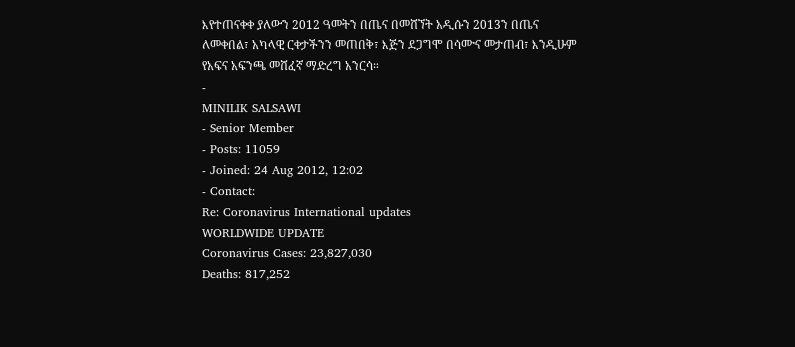እየተጠናቀቀ ያለውን 2012 ዓመትን በጤና በመሸኘት አዲሱን 2013ን በጤና ለመቀበል፣ አካላዊ ርቀታችንን መጠበቅ፣ እጅን ደጋግሞ በሳሙና መታጠብ፣ እንዲሁም የአፍና አፍንጫ መሸፈኛ ማድረግ አንርሳ።
-
MINILIK SALSAWI
- Senior Member
- Posts: 11059
- Joined: 24 Aug 2012, 12:02
- Contact:
Re: Coronavirus International updates
WORLDWIDE UPDATE
Coronavirus Cases: 23,827,030
Deaths: 817,252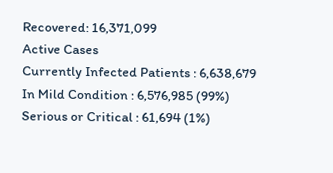Recovered: 16,371,099
Active Cases
Currently Infected Patients : 6,638,679
In Mild Condition : 6,576,985 (99%)
Serious or Critical : 61,694 (1%)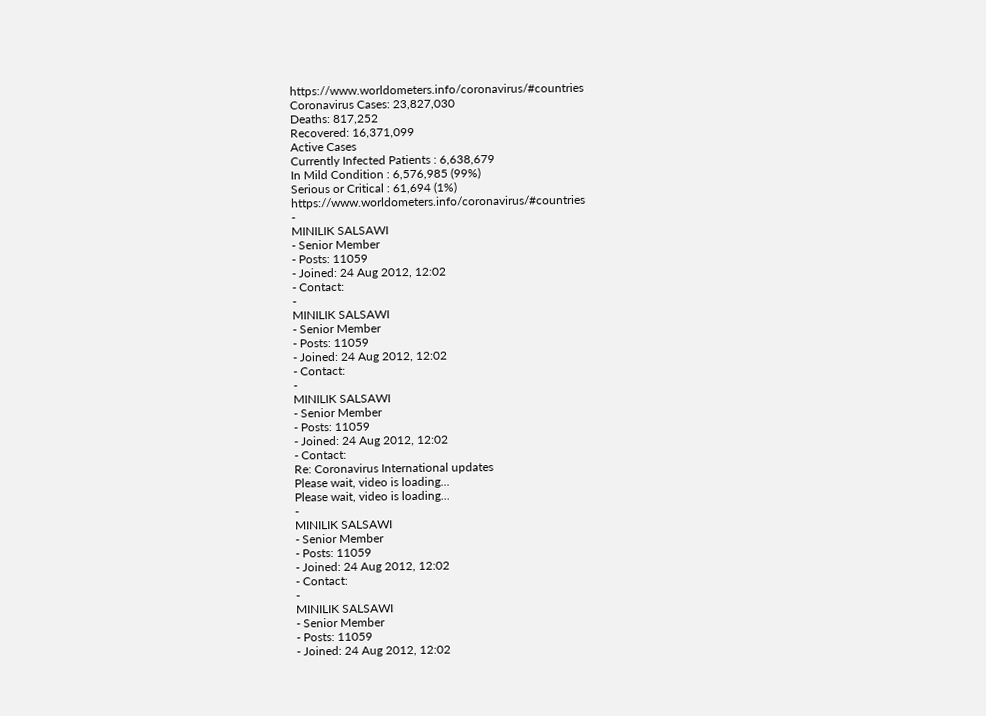https://www.worldometers.info/coronavirus/#countries
Coronavirus Cases: 23,827,030
Deaths: 817,252
Recovered: 16,371,099
Active Cases
Currently Infected Patients : 6,638,679
In Mild Condition : 6,576,985 (99%)
Serious or Critical : 61,694 (1%)
https://www.worldometers.info/coronavirus/#countries
-
MINILIK SALSAWI
- Senior Member
- Posts: 11059
- Joined: 24 Aug 2012, 12:02
- Contact:
-
MINILIK SALSAWI
- Senior Member
- Posts: 11059
- Joined: 24 Aug 2012, 12:02
- Contact:
-
MINILIK SALSAWI
- Senior Member
- Posts: 11059
- Joined: 24 Aug 2012, 12:02
- Contact:
Re: Coronavirus International updates
Please wait, video is loading...
Please wait, video is loading...
-
MINILIK SALSAWI
- Senior Member
- Posts: 11059
- Joined: 24 Aug 2012, 12:02
- Contact:
-
MINILIK SALSAWI
- Senior Member
- Posts: 11059
- Joined: 24 Aug 2012, 12:02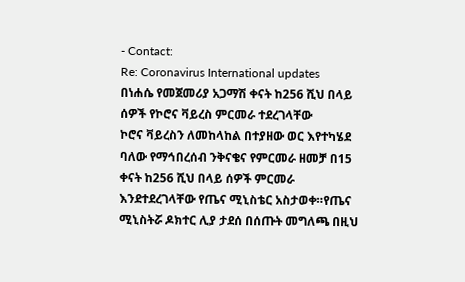- Contact:
Re: Coronavirus International updates
በነሐሴ የመጀመሪያ አጋማሽ ቀናት ከ256 ሺህ በላይ ሰዎች የኮሮና ቫይረስ ምርመራ ተደረገላቸው
ኮሮና ቫይረስን ለመከላከል በተያዘው ወር እየተካሄደ ባለው የማኅበረሰብ ንቅናቄና የምርመራ ዘመቻ በ15 ቀናት ከ256 ሺህ በላይ ሰዎች ምርመራ እንደተደረገላቸው የጤና ሚኒስቴር አስታወቀ።የጤና ሚኒስትሯ ዶክተር ሊያ ታደሰ በሰጡት መግለጫ በዚህ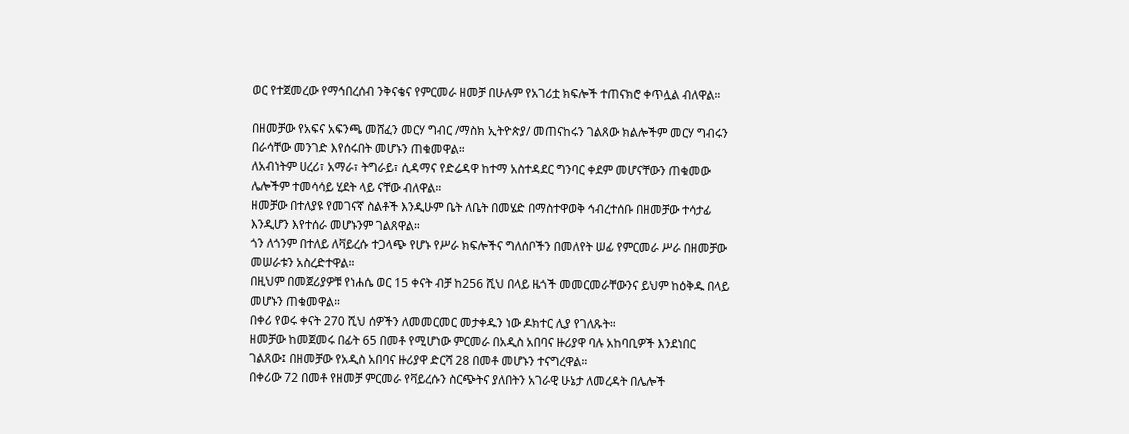ወር የተጀመረው የማኅበረሰብ ንቅናቄና የምርመራ ዘመቻ በሁሉም የአገሪቷ ክፍሎች ተጠናክሮ ቀጥሏል ብለዋል።

በዘመቻው የአፍና አፍንጫ መሸፈን መርሃ ግብር /ማስክ ኢትዮጵያ/ መጠናከሩን ገልጸው ክልሎችም መርሃ ግብሩን በራሳቸው መንገድ እየሰሩበት መሆኑን ጠቁመዋል።
ለአብነትም ሀረሪ፣ አማራ፣ ትግራይ፣ ሲዳማና የድሬዳዋ ከተማ አስተዳደር ግንባር ቀደም መሆናቸውን ጠቁመው ሌሎችም ተመሳሳይ ሂደት ላይ ናቸው ብለዋል።
ዘመቻው በተለያዩ የመገናኛ ስልቶች እንዲሁም ቤት ለቤት በመሄድ በማስተዋወቅ ኅብረተሰቡ በዘመቻው ተሳታፊ እንዲሆን እየተሰራ መሆኑንም ገልጸዋል።
ጎን ለጎንም በተለይ ለቫይረሱ ተጋላጭ የሆኑ የሥራ ክፍሎችና ግለሰቦችን በመለየት ሠፊ የምርመራ ሥራ በዘመቻው መሠራቱን አስረድተዋል።
በዚህም በመጀሪያዎቹ የነሐሴ ወር 15 ቀናት ብቻ ከ256 ሺህ በላይ ዜጎች መመርመራቸውንና ይህም ከዕቅዱ በላይ መሆኑን ጠቁመዋል።
በቀሪ የወሩ ቀናት 270 ሺህ ሰዎችን ለመመርመር መታቀዱን ነው ዶክተር ሊያ የገለጹት።
ዘመቻው ከመጀመሩ በፊት 65 በመቶ የሚሆነው ምርመራ በአዲስ አበባና ዙሪያዋ ባሉ አከባቢዎች እንደነበር ገልጸው፤ በዘመቻው የአዲስ አበባና ዙሪያዋ ድርሻ 28 በመቶ መሆኑን ተናግረዋል።
በቀሪው 72 በመቶ የዘመቻ ምርመራ የቫይረሱን ስርጭትና ያለበትን አገራዊ ሁኔታ ለመረዳት በሌሎች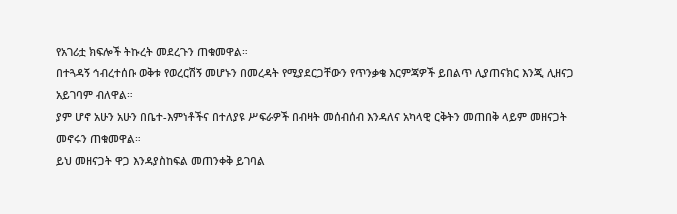የአገሪቷ ክፍሎች ትኩረት መደረጉን ጠቁመዋል።
በተጓዳኝ ኅብረተሰቡ ወቅቱ የወረርሽኝ መሆኑን በመረዳት የሚያደርጋቸውን የጥንቃቄ እርምጃዎች ይበልጥ ሊያጠናክር እንጂ ሊዘናጋ አይገባም ብለዋል።
ያም ሆኖ አሁን አሁን በቤተ-እምነቶችና በተለያዩ ሥፍራዎች በብዛት መሰብሰብ እንዳለና አካላዊ ርቅትን መጠበቅ ላይም መዘናጋት መኖሩን ጠቁመዋል።
ይህ መዘናጋት ዋጋ እንዳያስከፍል መጠንቀቅ ይገባል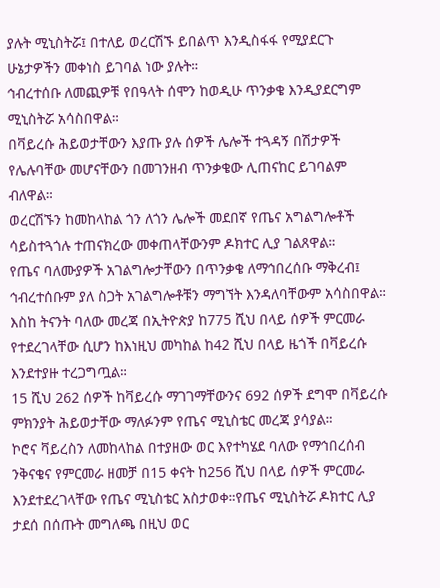ያሉት ሚኒስትሯ፤ በተለይ ወረርሽኙ ይበልጥ እንዲስፋፋ የሚያደርጉ ሁኔታዎችን መቀነስ ይገባል ነው ያሉት።
ኅብረተሰቡ ለመጪዎቹ የበዓላት ሰሞን ከወዲሁ ጥንቃቄ እንዲያደርግም ሚኒስትሯ አሳስበዋል።
በቫይረሱ ሕይወታቸውን እያጡ ያሉ ሰዎች ሌሎች ተጓዳኝ በሽታዎች የሌሉባቸው መሆናቸውን በመገንዘብ ጥንቃቄው ሊጠናከር ይገባልም ብለዋል።
ወረርሽኙን ከመከላከል ጎን ለጎን ሌሎች መደበኛ የጤና አግልግሎቶች ሳይስተጓጎሉ ተጠናክረው መቀጠላቸውንም ዶክተር ሊያ ገልጸዋል።
የጤና ባለሙያዎች አገልግሎታቸውን በጥንቃቄ ለማኅበረሰቡ ማቅረብ፤ ኅብረተሰቡም ያለ ስጋት አገልግሎቶቹን ማግኘት እንዳለባቸውም አሳስበዋል።
እስከ ትናንት ባለው መረጃ በኢትዮጵያ ከ775 ሺህ በላይ ሰዎች ምርመራ የተደረገላቸው ሲሆን ከእነዚህ መካከል ከ42 ሺህ በላይ ዜጎች በቫይረሱ እንደተያዙ ተረጋግጧል።
15 ሺህ 262 ሰዎች ከቫይረሱ ማገገማቸውንና 692 ሰዎች ደግሞ በቫይረሱ ምክንያት ሕይወታቸው ማለፉንም የጤና ሚኒስቴር መረጃ ያሳያል።
ኮሮና ቫይረስን ለመከላከል በተያዘው ወር እየተካሄደ ባለው የማኅበረሰብ ንቅናቄና የምርመራ ዘመቻ በ15 ቀናት ከ256 ሺህ በላይ ሰዎች ምርመራ እንደተደረገላቸው የጤና ሚኒስቴር አስታወቀ።የጤና ሚኒስትሯ ዶክተር ሊያ ታደሰ በሰጡት መግለጫ በዚህ ወር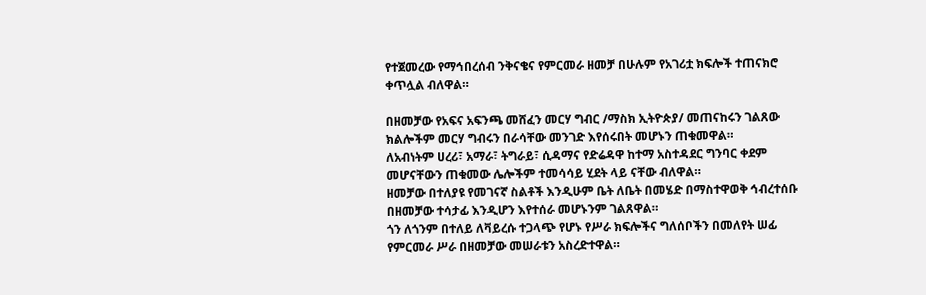የተጀመረው የማኅበረሰብ ንቅናቄና የምርመራ ዘመቻ በሁሉም የአገሪቷ ክፍሎች ተጠናክሮ ቀጥሏል ብለዋል።

በዘመቻው የአፍና አፍንጫ መሸፈን መርሃ ግብር /ማስክ ኢትዮጵያ/ መጠናከሩን ገልጸው ክልሎችም መርሃ ግብሩን በራሳቸው መንገድ እየሰሩበት መሆኑን ጠቁመዋል።
ለአብነትም ሀረሪ፣ አማራ፣ ትግራይ፣ ሲዳማና የድሬዳዋ ከተማ አስተዳደር ግንባር ቀደም መሆናቸውን ጠቁመው ሌሎችም ተመሳሳይ ሂደት ላይ ናቸው ብለዋል።
ዘመቻው በተለያዩ የመገናኛ ስልቶች እንዲሁም ቤት ለቤት በመሄድ በማስተዋወቅ ኅብረተሰቡ በዘመቻው ተሳታፊ እንዲሆን እየተሰራ መሆኑንም ገልጸዋል።
ጎን ለጎንም በተለይ ለቫይረሱ ተጋላጭ የሆኑ የሥራ ክፍሎችና ግለሰቦችን በመለየት ሠፊ የምርመራ ሥራ በዘመቻው መሠራቱን አስረድተዋል።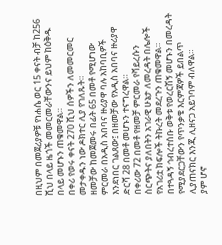በዚህም በመጀሪያዎቹ የነሐሴ ወር 15 ቀናት ብቻ ከ256 ሺህ በላይ ዜጎች መመርመራቸውንና ይህም ከዕቅዱ በላይ መሆኑን ጠቁመዋል።
በቀሪ የወሩ ቀናት 270 ሺህ ሰዎችን ለመመርመር መታቀዱን ነው ዶክተር ሊያ የገለጹት።
ዘመቻው ከመጀመሩ በፊት 65 በመቶ የሚሆነው ምርመራ በአዲስ አበባና ዙሪያዋ ባሉ አከባቢዎች እንደነበር ገልጸው፤ በዘመቻው የአዲስ አበባና ዙሪያዋ ድርሻ 28 በመቶ መሆኑን ተናግረዋል።
በቀሪው 72 በመቶ የዘመቻ ምርመራ የቫይረሱን ስርጭትና ያለበትን አገራዊ ሁኔታ ለመረዳት በሌሎች የአገሪቷ ክፍሎች ትኩረት መደረጉን ጠቁመዋል።
በተጓዳኝ ኅብረተሰቡ ወቅቱ የወረርሽኝ መሆኑን በመረዳት የሚያደርጋቸውን የጥንቃቄ እርምጃዎች ይበልጥ ሊያጠናክር እንጂ ሊዘናጋ አይገባም ብለዋል።
ያም ሆኖ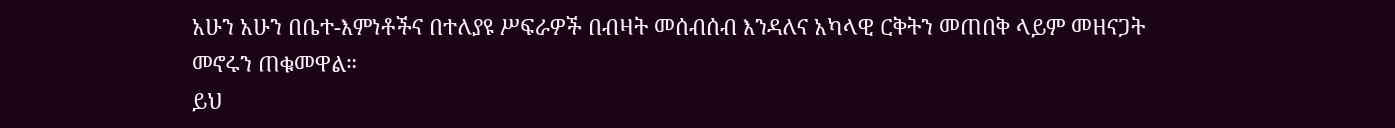አሁን አሁን በቤተ-እምነቶችና በተለያዩ ሥፍራዎች በብዛት መሰብሰብ እንዳለና አካላዊ ርቅትን መጠበቅ ላይም መዘናጋት መኖሩን ጠቁመዋል።
ይህ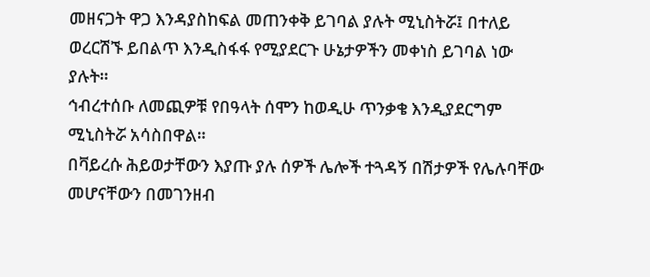መዘናጋት ዋጋ እንዳያስከፍል መጠንቀቅ ይገባል ያሉት ሚኒስትሯ፤ በተለይ ወረርሽኙ ይበልጥ እንዲስፋፋ የሚያደርጉ ሁኔታዎችን መቀነስ ይገባል ነው ያሉት።
ኅብረተሰቡ ለመጪዎቹ የበዓላት ሰሞን ከወዲሁ ጥንቃቄ እንዲያደርግም ሚኒስትሯ አሳስበዋል።
በቫይረሱ ሕይወታቸውን እያጡ ያሉ ሰዎች ሌሎች ተጓዳኝ በሽታዎች የሌሉባቸው መሆናቸውን በመገንዘብ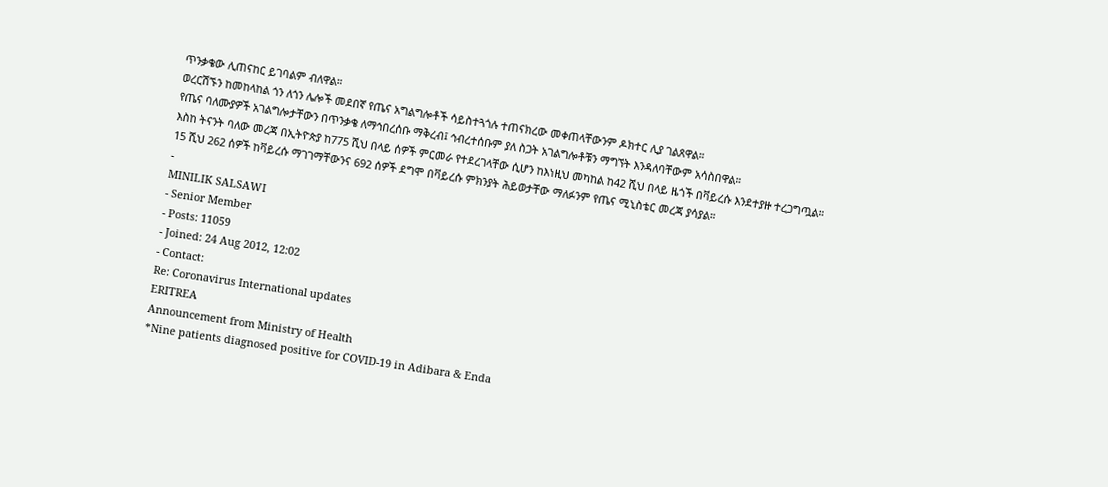ጥንቃቄው ሊጠናከር ይገባልም ብለዋል።
ወረርሽኙን ከመከላከል ጎን ለጎን ሌሎች መደበኛ የጤና አግልግሎቶች ሳይስተጓጎሉ ተጠናክረው መቀጠላቸውንም ዶክተር ሊያ ገልጸዋል።
የጤና ባለሙያዎች አገልግሎታቸውን በጥንቃቄ ለማኅበረሰቡ ማቅረብ፤ ኅብረተሰቡም ያለ ስጋት አገልግሎቶቹን ማግኘት እንዳለባቸውም አሳስበዋል።
እስከ ትናንት ባለው መረጃ በኢትዮጵያ ከ775 ሺህ በላይ ሰዎች ምርመራ የተደረገላቸው ሲሆን ከእነዚህ መካከል ከ42 ሺህ በላይ ዜጎች በቫይረሱ እንደተያዙ ተረጋግጧል።
15 ሺህ 262 ሰዎች ከቫይረሱ ማገገማቸውንና 692 ሰዎች ደግሞ በቫይረሱ ምክንያት ሕይወታቸው ማለፉንም የጤና ሚኒስቴር መረጃ ያሳያል።
-
MINILIK SALSAWI
- Senior Member
- Posts: 11059
- Joined: 24 Aug 2012, 12:02
- Contact:
Re: Coronavirus International updates
ERITREA
Announcement from Ministry of Health
*Nine patients diagnosed positive for COVID-19 in Adibara & Enda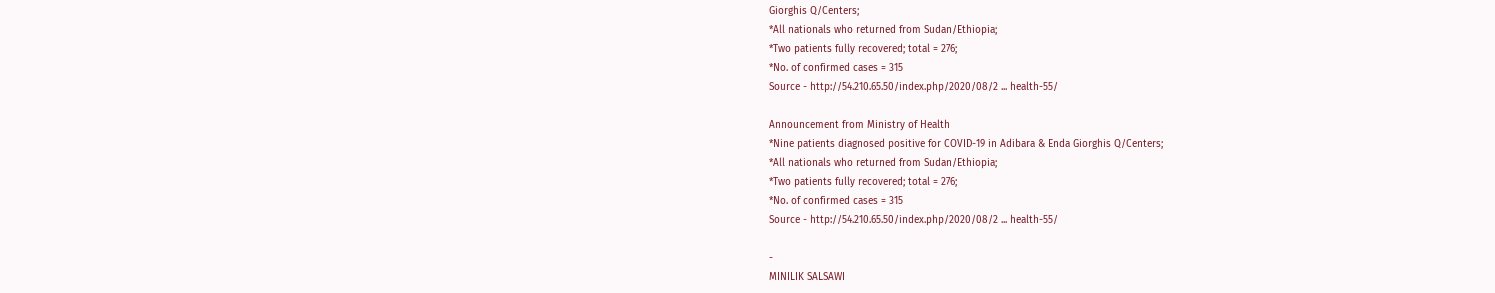Giorghis Q/Centers;
*All nationals who returned from Sudan/Ethiopia;
*Two patients fully recovered; total = 276;
*No. of confirmed cases = 315
Source - http://54.210.65.50/index.php/2020/08/2 ... health-55/

Announcement from Ministry of Health
*Nine patients diagnosed positive for COVID-19 in Adibara & Enda Giorghis Q/Centers;
*All nationals who returned from Sudan/Ethiopia;
*Two patients fully recovered; total = 276;
*No. of confirmed cases = 315
Source - http://54.210.65.50/index.php/2020/08/2 ... health-55/

-
MINILIK SALSAWI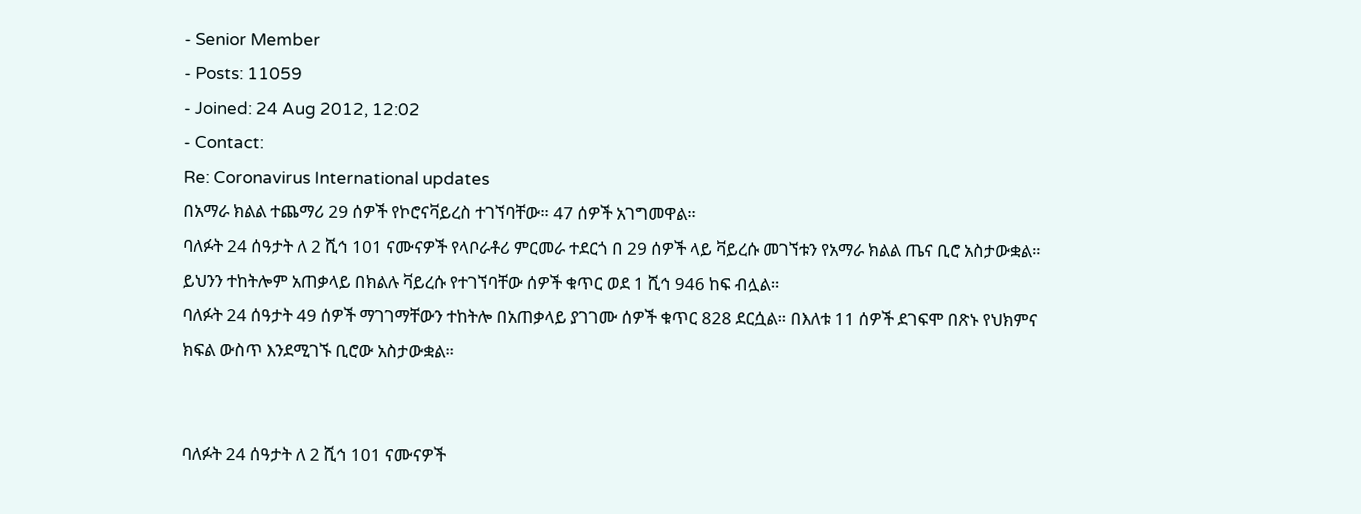- Senior Member
- Posts: 11059
- Joined: 24 Aug 2012, 12:02
- Contact:
Re: Coronavirus International updates
በአማራ ክልል ተጨማሪ 29 ሰዎች የኮሮናቫይረስ ተገኘባቸው። 47 ሰዎች አገግመዋል።
ባለፉት 24 ሰዓታት ለ 2 ሺኅ 101 ናሙናዎች የላቦራቶሪ ምርመራ ተደርጎ በ 29 ሰዎች ላይ ቫይረሱ መገኘቱን የአማራ ክልል ጤና ቢሮ አስታውቋል። ይህንን ተከትሎም አጠቃላይ በክልሉ ቫይረሱ የተገኘባቸው ሰዎች ቁጥር ወደ 1 ሺኅ 946 ከፍ ብሏል።
ባለፉት 24 ሰዓታት 49 ሰዎች ማገገማቸውን ተከትሎ በአጠቃላይ ያገገሙ ሰዎች ቁጥር 828 ደርሷል። በእለቱ 11 ሰዎች ደገፍሞ በጽኑ የህክምና ክፍል ውስጥ እንደሚገኙ ቢሮው አስታውቋል።


ባለፉት 24 ሰዓታት ለ 2 ሺኅ 101 ናሙናዎች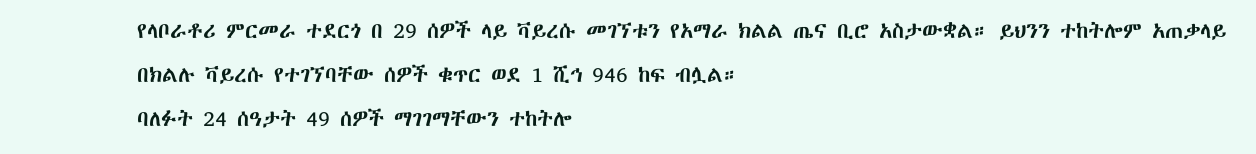የላቦራቶሪ ምርመራ ተደርጎ በ 29 ሰዎች ላይ ቫይረሱ መገኘቱን የአማራ ክልል ጤና ቢሮ አስታውቋል። ይህንን ተከትሎም አጠቃላይ በክልሉ ቫይረሱ የተገኘባቸው ሰዎች ቁጥር ወደ 1 ሺኅ 946 ከፍ ብሏል።
ባለፉት 24 ሰዓታት 49 ሰዎች ማገገማቸውን ተከትሎ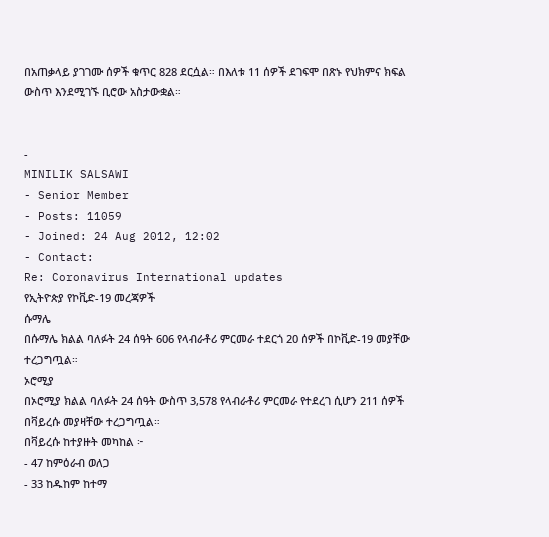በአጠቃላይ ያገገሙ ሰዎች ቁጥር 828 ደርሷል። በእለቱ 11 ሰዎች ደገፍሞ በጽኑ የህክምና ክፍል ውስጥ እንደሚገኙ ቢሮው አስታውቋል።


-
MINILIK SALSAWI
- Senior Member
- Posts: 11059
- Joined: 24 Aug 2012, 12:02
- Contact:
Re: Coronavirus International updates
የኢትዮጵያ የኮቪድ-19 መረጃዎች
ሱማሌ
በሱማሌ ክልል ባለፉት 24 ሰዓት 606 የላብራቶሪ ምርመራ ተደርጎ 20 ሰዎች በኮቪድ-19 መያቸው ተረጋግጧል።
ኦሮሚያ
በኦሮሚያ ክልል ባለፉት 24 ሰዓት ውስጥ 3,578 የላብራቶሪ ምርመራ የተደረገ ሲሆን 211 ሰዎች በቫይረሱ መያዛቸው ተረጋግጧል።
በቫይረሱ ከተያዙት መካከል ፦
- 47 ከምዕራብ ወለጋ
- 33 ከዱከም ከተማ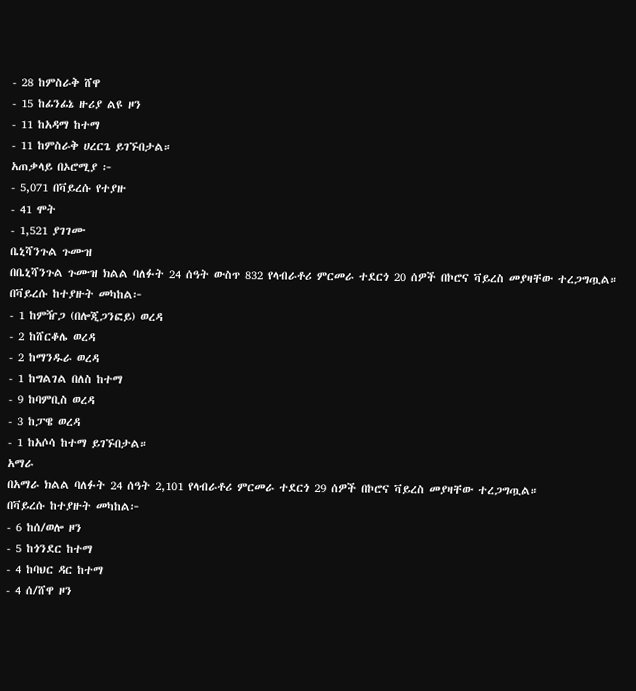- 28 ከምስራቅ ሸዋ
- 15 ከፊንፊኔ ዙሪያ ልዩ ዞን
- 11 ከአዳማ ከተማ
- 11 ከምስራቅ ሀረርጌ ይገኙበታል።
አጠቃላይ በኦሮሚያ ፦
- 5,071 በቫይረሱ የተያዙ
- 41 ሞት
- 1,521 ያገገሙ
ቤኒሻንጉል ጉሙዝ
በቤኒሻንጉል ጉሙዝ ክልል ባለፉት 24 ሰዓት ውስጥ 832 የላብራቶሪ ምርመራ ተደርጎ 20 ሰዎች በኮሮና ቫይረስ መያዛቸው ተረጋግጧል።
በቫይረሱ ከተያዙት መካከል፦
- 1 ከምዥጋ (በሎጂጋንፎይ) ወረዳ
- 2 ከሸርቆሌ ወረዳ
- 2 ከማንዱራ ወረዳ
- 1 ከግልገል በለስ ከተማ
- 9 ከባምቢስ ወረዳ
- 3 ከፓዌ ወረዳ
- 1 ከአሶሳ ከተማ ይገኙበታል።
አማራ
በአማራ ክልል ባለፉት 24 ሰዓት 2,101 የላብራቶሪ ምርመራ ተደርጎ 29 ሰዎች በኮሮና ቫይረስ መያዛቸው ተረጋግጧል።
በቫይረሱ ከተያዙት መካከል፦
- 6 ከሰ/ወሎ ዞን
- 5 ከጎንደር ከተማ
- 4 ከባህር ዳር ከተማ
- 4 ሰ/ሸዋ ዞን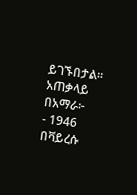ይገኙበታል።
አጠቃላይ በአማራ፦
- 1946 በቫይረሱ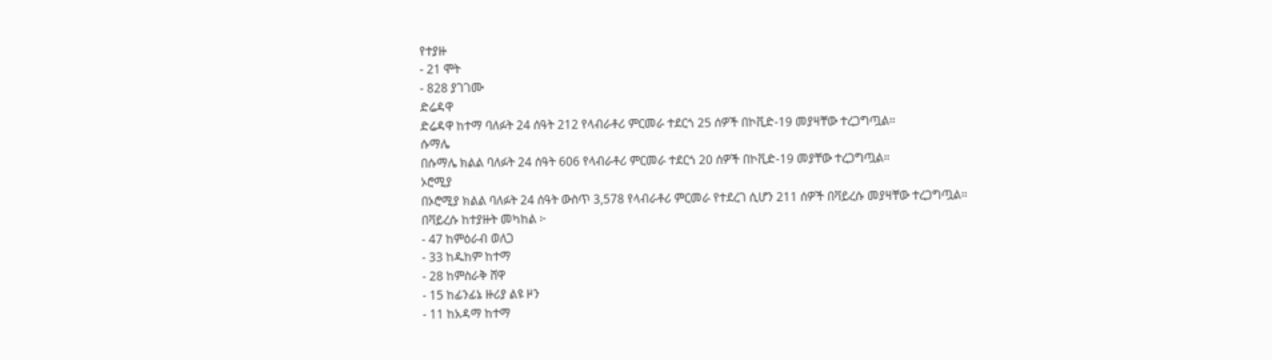የተያዙ
- 21 ሞት
- 828 ያገገሙ
ድሬዳዋ
ድሬዳዋ ከተማ ባለፉት 24 ሰዓት 212 የላብራቶሪ ምርመራ ተደርጎ 25 ሰዎች በኮቪድ-19 መያዛቸው ተረጋግጧል።
ሱማሌ
በሱማሌ ክልል ባለፉት 24 ሰዓት 606 የላብራቶሪ ምርመራ ተደርጎ 20 ሰዎች በኮቪድ-19 መያቸው ተረጋግጧል።
ኦሮሚያ
በኦሮሚያ ክልል ባለፉት 24 ሰዓት ውስጥ 3,578 የላብራቶሪ ምርመራ የተደረገ ሲሆን 211 ሰዎች በቫይረሱ መያዛቸው ተረጋግጧል።
በቫይረሱ ከተያዙት መካከል ፦
- 47 ከምዕራብ ወለጋ
- 33 ከዱከም ከተማ
- 28 ከምስራቅ ሸዋ
- 15 ከፊንፊኔ ዙሪያ ልዩ ዞን
- 11 ከአዳማ ከተማ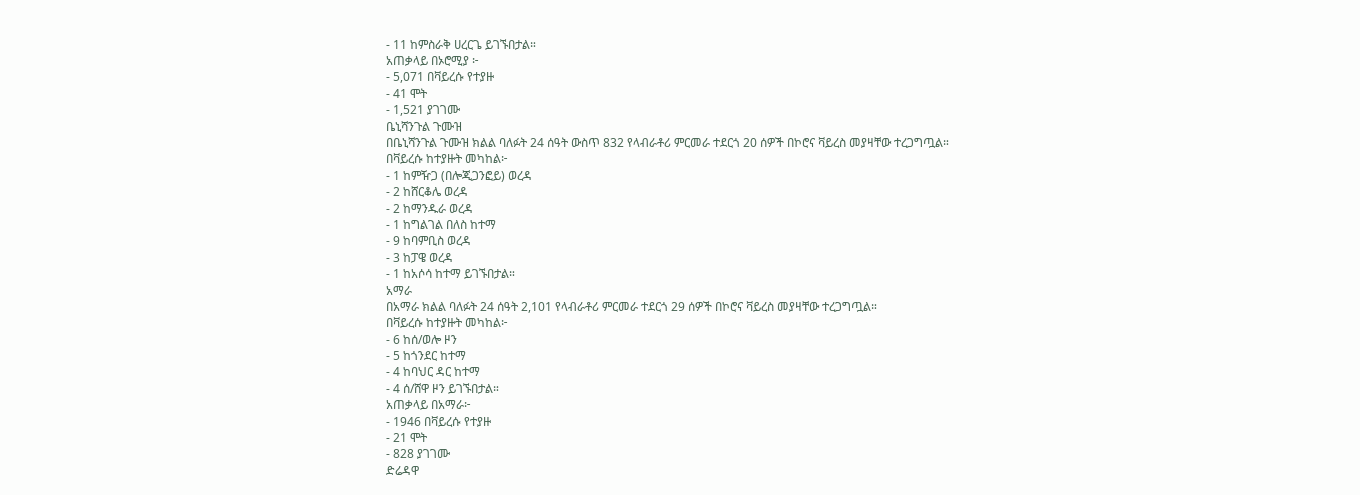- 11 ከምስራቅ ሀረርጌ ይገኙበታል።
አጠቃላይ በኦሮሚያ ፦
- 5,071 በቫይረሱ የተያዙ
- 41 ሞት
- 1,521 ያገገሙ
ቤኒሻንጉል ጉሙዝ
በቤኒሻንጉል ጉሙዝ ክልል ባለፉት 24 ሰዓት ውስጥ 832 የላብራቶሪ ምርመራ ተደርጎ 20 ሰዎች በኮሮና ቫይረስ መያዛቸው ተረጋግጧል።
በቫይረሱ ከተያዙት መካከል፦
- 1 ከምዥጋ (በሎጂጋንፎይ) ወረዳ
- 2 ከሸርቆሌ ወረዳ
- 2 ከማንዱራ ወረዳ
- 1 ከግልገል በለስ ከተማ
- 9 ከባምቢስ ወረዳ
- 3 ከፓዌ ወረዳ
- 1 ከአሶሳ ከተማ ይገኙበታል።
አማራ
በአማራ ክልል ባለፉት 24 ሰዓት 2,101 የላብራቶሪ ምርመራ ተደርጎ 29 ሰዎች በኮሮና ቫይረስ መያዛቸው ተረጋግጧል።
በቫይረሱ ከተያዙት መካከል፦
- 6 ከሰ/ወሎ ዞን
- 5 ከጎንደር ከተማ
- 4 ከባህር ዳር ከተማ
- 4 ሰ/ሸዋ ዞን ይገኙበታል።
አጠቃላይ በአማራ፦
- 1946 በቫይረሱ የተያዙ
- 21 ሞት
- 828 ያገገሙ
ድሬዳዋ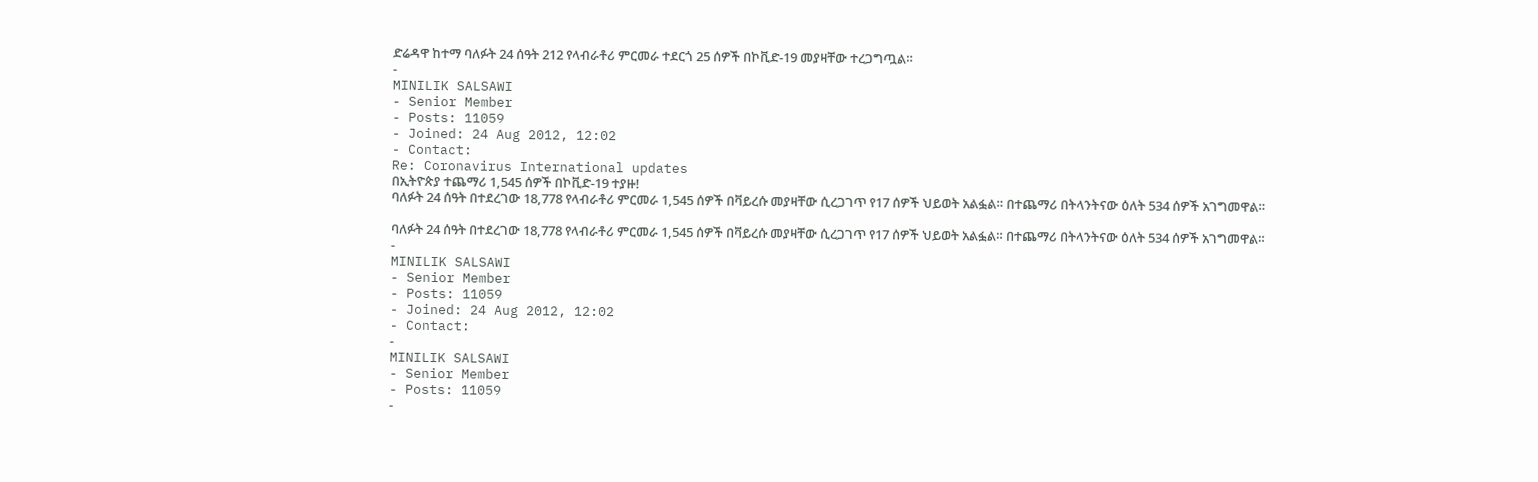ድሬዳዋ ከተማ ባለፉት 24 ሰዓት 212 የላብራቶሪ ምርመራ ተደርጎ 25 ሰዎች በኮቪድ-19 መያዛቸው ተረጋግጧል።
-
MINILIK SALSAWI
- Senior Member
- Posts: 11059
- Joined: 24 Aug 2012, 12:02
- Contact:
Re: Coronavirus International updates
በኢትዮጵያ ተጨማሪ 1,545 ሰዎች በኮቪድ-19 ተያዙ!
ባለፉት 24 ሰዓት በተደረገው 18,778 የላብራቶሪ ምርመራ 1,545 ሰዎች በቫይረሱ መያዛቸው ሲረጋገጥ የ17 ሰዎች ህይወት አልፏል። በተጨማሪ በትላንትናው ዕለት 534 ሰዎች አገግመዋል።

ባለፉት 24 ሰዓት በተደረገው 18,778 የላብራቶሪ ምርመራ 1,545 ሰዎች በቫይረሱ መያዛቸው ሲረጋገጥ የ17 ሰዎች ህይወት አልፏል። በተጨማሪ በትላንትናው ዕለት 534 ሰዎች አገግመዋል።
-
MINILIK SALSAWI
- Senior Member
- Posts: 11059
- Joined: 24 Aug 2012, 12:02
- Contact:
-
MINILIK SALSAWI
- Senior Member
- Posts: 11059
-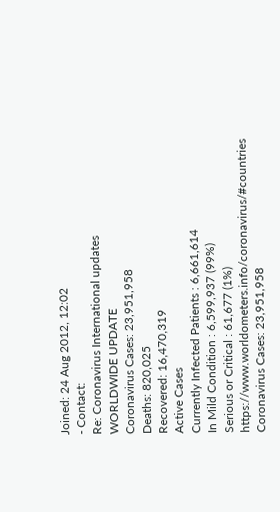Joined: 24 Aug 2012, 12:02
- Contact:
Re: Coronavirus International updates
WORLDWIDE UPDATE
Coronavirus Cases: 23,951,958
Deaths: 820,025
Recovered: 16,470,319
Active Cases
Currently Infected Patients : 6,661,614
In Mild Condition : 6,599,937 (99%)
Serious or Critical : 61,677 (1%)
https://www.worldometers.info/coronavirus/#countries
Coronavirus Cases: 23,951,958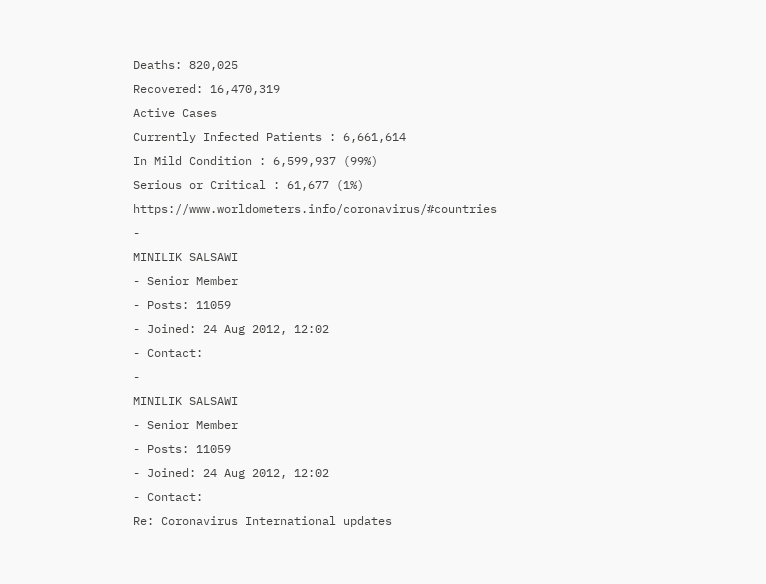Deaths: 820,025
Recovered: 16,470,319
Active Cases
Currently Infected Patients : 6,661,614
In Mild Condition : 6,599,937 (99%)
Serious or Critical : 61,677 (1%)
https://www.worldometers.info/coronavirus/#countries
-
MINILIK SALSAWI
- Senior Member
- Posts: 11059
- Joined: 24 Aug 2012, 12:02
- Contact:
-
MINILIK SALSAWI
- Senior Member
- Posts: 11059
- Joined: 24 Aug 2012, 12:02
- Contact:
Re: Coronavirus International updates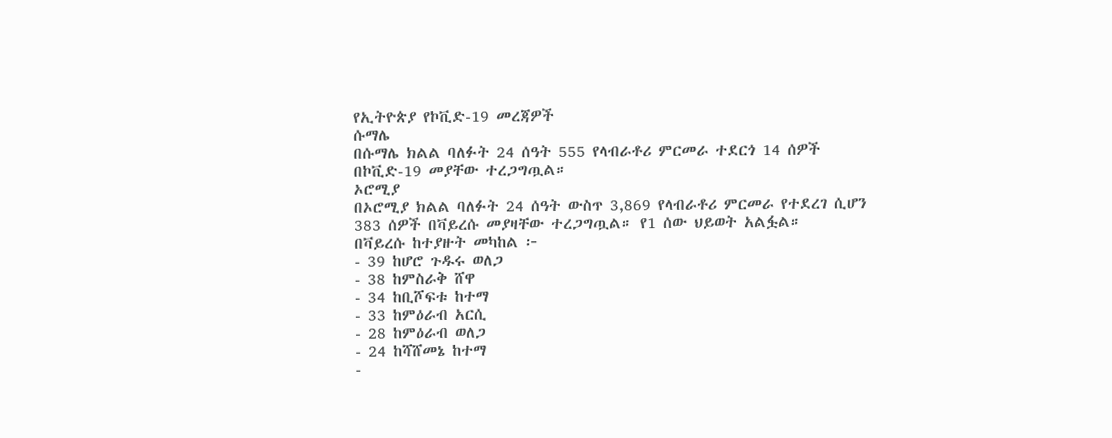የኢትዮጵያ የኮቪድ-19 መረጃዎች
ሱማሌ
በሱማሌ ክልል ባለፉት 24 ሰዓት 555 የላብራቶሪ ምርመራ ተደርጎ 14 ሰዎች በኮቪድ-19 መያቸው ተረጋግጧል።
ኦሮሚያ
በኦሮሚያ ክልል ባለፉት 24 ሰዓት ውስጥ 3,869 የላብራቶሪ ምርመራ የተደረገ ሲሆን 383 ሰዎች በቫይረሱ መያዛቸው ተረጋግጧል። የ1 ሰው ህይወት አልፏል።
በቫይረሱ ከተያዙት መካከል ፦
- 39 ከሆሮ ጉዱሩ ወለጋ
- 38 ከምስራቅ ሸዋ
- 34 ከቢሾፍቱ ከተማ
- 33 ከምዕራብ አርሲ
- 28 ከምዕራብ ወለጋ
- 24 ከሻሸመኔ ከተማ
-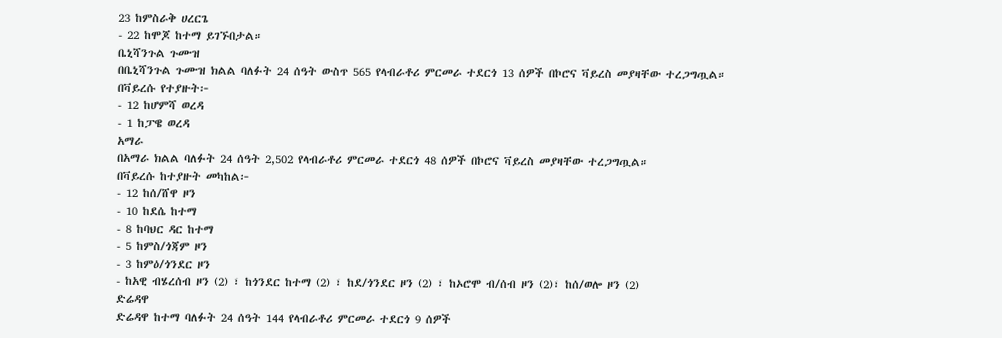23 ከምስራቅ ሀረርጌ
- 22 ከሞጆ ከተማ ይገኙበታል።
ቤኒሻንጉል ጉሙዝ
በቤኒሻንጉል ጉሙዝ ክልል ባለፉት 24 ሰዓት ውስጥ 565 የላብራቶሪ ምርመራ ተደርጎ 13 ሰዎች በኮሮና ቫይረስ መያዛቸው ተረጋግጧል።
በቫይረሱ የተያዙት፦
- 12 ከሆምሻ ወረዳ
- 1 ከፓዌ ወረዳ
አማራ
በአማራ ክልል ባለፉት 24 ሰዓት 2,502 የላብራቶሪ ምርመራ ተደርጎ 48 ሰዎች በኮሮና ቫይረስ መያዛቸው ተረጋግጧል።
በቫይረሱ ከተያዙት መካከል፦
- 12 ከሰ/ሸዋ ዞን
- 10 ከደሴ ከተማ
- 8 ከባህር ዳር ከተማ
- 5 ከምስ/ጎጃም ዞን
- 3 ከምዕ/ጎንደር ዞን
- ከአዊ ብሄረሰብ ዞን (2) ፣ ከጎንደር ከተማ (2) ፣ ከደ/ጎንደር ዞን (2) ፣ ከኦሮሞ ብ/ሰብ ዞን (2)፣ ከሰ/ወሎ ዞን (2)
ድሬዳዋ
ድሬዳዋ ከተማ ባለፉት 24 ሰዓት 144 የላብራቶሪ ምርመራ ተደርጎ 9 ሰዎች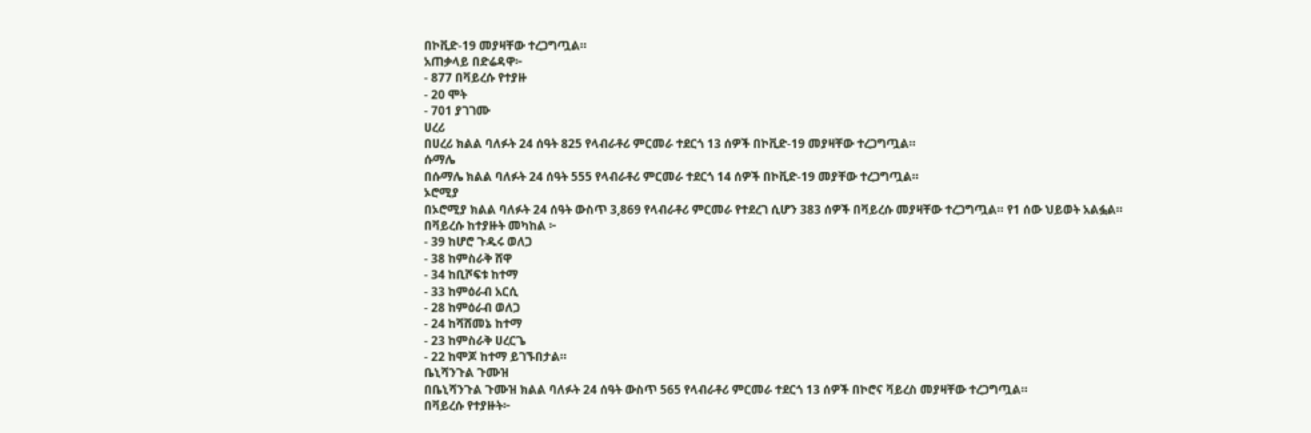በኮቪድ-19 መያዛቸው ተረጋግጧል።
አጠቃላይ በድሬዳዋ፦
- 877 በቫይረሱ የተያዙ
- 20 ሞት
- 701 ያገገሙ
ሀረሪ
በሀረሪ ክልል ባለፉት 24 ሰዓት 825 የላብራቶሪ ምርመራ ተደርጎ 13 ሰዎች በኮቪድ-19 መያዛቸው ተረጋግጧል።
ሱማሌ
በሱማሌ ክልል ባለፉት 24 ሰዓት 555 የላብራቶሪ ምርመራ ተደርጎ 14 ሰዎች በኮቪድ-19 መያቸው ተረጋግጧል።
ኦሮሚያ
በኦሮሚያ ክልል ባለፉት 24 ሰዓት ውስጥ 3,869 የላብራቶሪ ምርመራ የተደረገ ሲሆን 383 ሰዎች በቫይረሱ መያዛቸው ተረጋግጧል። የ1 ሰው ህይወት አልፏል።
በቫይረሱ ከተያዙት መካከል ፦
- 39 ከሆሮ ጉዱሩ ወለጋ
- 38 ከምስራቅ ሸዋ
- 34 ከቢሾፍቱ ከተማ
- 33 ከምዕራብ አርሲ
- 28 ከምዕራብ ወለጋ
- 24 ከሻሸመኔ ከተማ
- 23 ከምስራቅ ሀረርጌ
- 22 ከሞጆ ከተማ ይገኙበታል።
ቤኒሻንጉል ጉሙዝ
በቤኒሻንጉል ጉሙዝ ክልል ባለፉት 24 ሰዓት ውስጥ 565 የላብራቶሪ ምርመራ ተደርጎ 13 ሰዎች በኮሮና ቫይረስ መያዛቸው ተረጋግጧል።
በቫይረሱ የተያዙት፦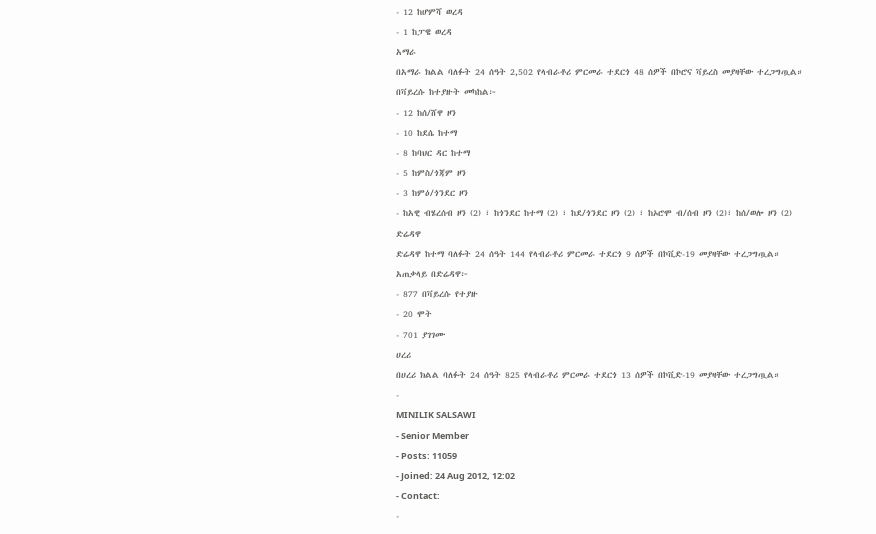- 12 ከሆምሻ ወረዳ
- 1 ከፓዌ ወረዳ
አማራ
በአማራ ክልል ባለፉት 24 ሰዓት 2,502 የላብራቶሪ ምርመራ ተደርጎ 48 ሰዎች በኮሮና ቫይረስ መያዛቸው ተረጋግጧል።
በቫይረሱ ከተያዙት መካከል፦
- 12 ከሰ/ሸዋ ዞን
- 10 ከደሴ ከተማ
- 8 ከባህር ዳር ከተማ
- 5 ከምስ/ጎጃም ዞን
- 3 ከምዕ/ጎንደር ዞን
- ከአዊ ብሄረሰብ ዞን (2) ፣ ከጎንደር ከተማ (2) ፣ ከደ/ጎንደር ዞን (2) ፣ ከኦሮሞ ብ/ሰብ ዞን (2)፣ ከሰ/ወሎ ዞን (2)
ድሬዳዋ
ድሬዳዋ ከተማ ባለፉት 24 ሰዓት 144 የላብራቶሪ ምርመራ ተደርጎ 9 ሰዎች በኮቪድ-19 መያዛቸው ተረጋግጧል።
አጠቃላይ በድሬዳዋ፦
- 877 በቫይረሱ የተያዙ
- 20 ሞት
- 701 ያገገሙ
ሀረሪ
በሀረሪ ክልል ባለፉት 24 ሰዓት 825 የላብራቶሪ ምርመራ ተደርጎ 13 ሰዎች በኮቪድ-19 መያዛቸው ተረጋግጧል።
-
MINILIK SALSAWI
- Senior Member
- Posts: 11059
- Joined: 24 Aug 2012, 12:02
- Contact:
-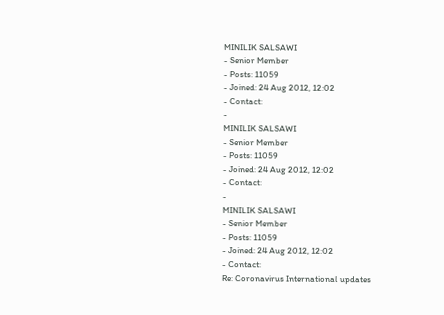MINILIK SALSAWI
- Senior Member
- Posts: 11059
- Joined: 24 Aug 2012, 12:02
- Contact:
-
MINILIK SALSAWI
- Senior Member
- Posts: 11059
- Joined: 24 Aug 2012, 12:02
- Contact:
-
MINILIK SALSAWI
- Senior Member
- Posts: 11059
- Joined: 24 Aug 2012, 12:02
- Contact:
Re: Coronavirus International updates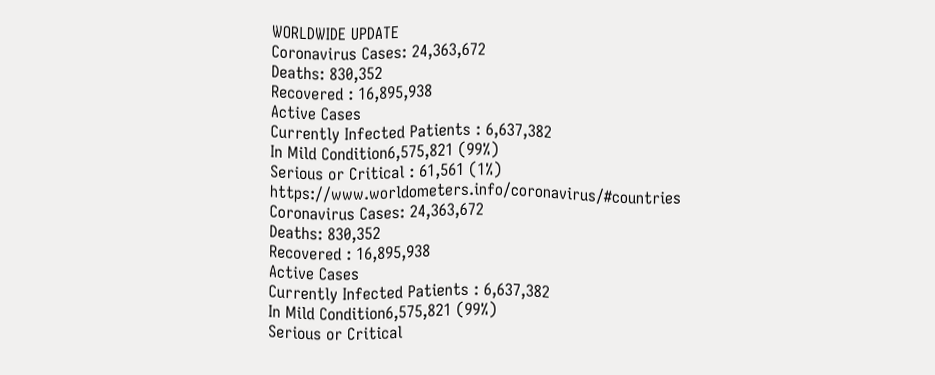WORLDWIDE UPDATE
Coronavirus Cases: 24,363,672
Deaths: 830,352
Recovered : 16,895,938
Active Cases
Currently Infected Patients : 6,637,382
In Mild Condition6,575,821 (99%)
Serious or Critical : 61,561 (1%)
https://www.worldometers.info/coronavirus/#countries
Coronavirus Cases: 24,363,672
Deaths: 830,352
Recovered : 16,895,938
Active Cases
Currently Infected Patients : 6,637,382
In Mild Condition6,575,821 (99%)
Serious or Critical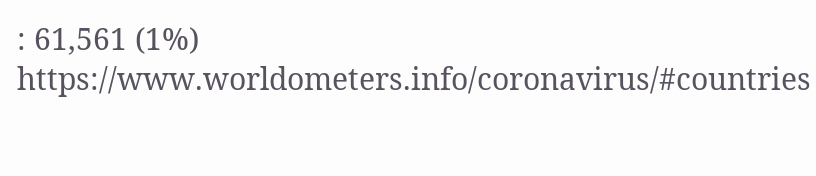: 61,561 (1%)
https://www.worldometers.info/coronavirus/#countries